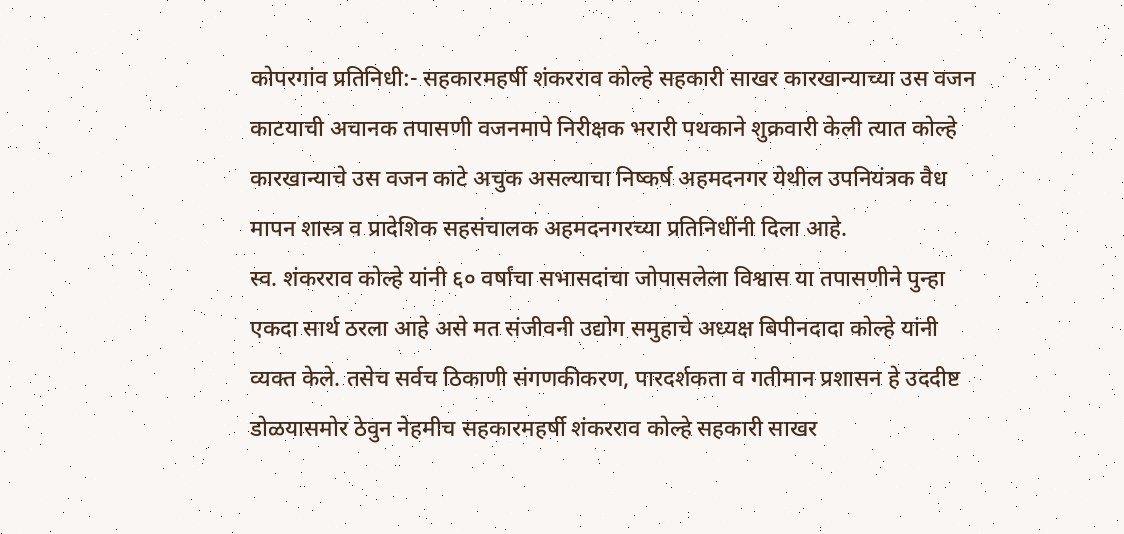कोपरगांव प्रतिनिधी:- सहकारमहर्षी शंकरराव कोल्हे सहकारी साखर कारखान्याच्या उस वजन काटयाची अचानक तपासणी वजनमापे निरीक्षक भरारी पथकाने शुक्रवारी केली त्यात कोल्हे कारखान्याचे उस वजन काटे अचुक असल्याचा निष्कर्ष अहमदनगर येथील उपनियंत्रक वैध मापन शास्त्र व प्रादेशिक सहसंचालक अहमदनगरच्या प्रतिनिधींनी दिला आहे.
स्व. शंकरराव कोल्हे यांनी ६० वर्षांचा सभासदांचा जोपासलेला विश्वास या तपासणीने पुन्हा एकदा सार्थ ठरला आहे असे मत संजीवनी उद्योग समुहाचे अध्यक्ष बिपीनदादा कोल्हे यांनी व्यक्त केले. तसेच सर्वच ठिकाणी संगणकीकरण, पारदर्शकता व गतीमान प्रशासन हे उददीष्ट डोळयासमोर ठेवुन नेहमीच सहकारमहर्षी शंकरराव कोल्हे सहकारी साखर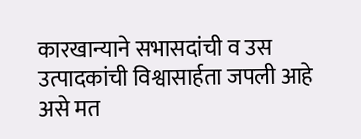कारखान्याने सभासदांची व उस उत्पादकांची विश्वासार्हता जपली आहे असे मत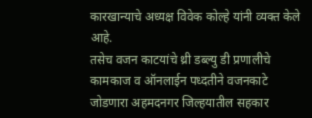कारखान्याचे अध्यक्ष विवेक कोल्हे यांनी व्यक्त केले आहे.
तसेच वजन काटयांचे थ्री डब्ल्यु डी प्रणालीचे कामकाज व ऑनलाईन पध्दतीने वजनकाटे जोडणारा अहमदनगर जिल्हयातील सहकार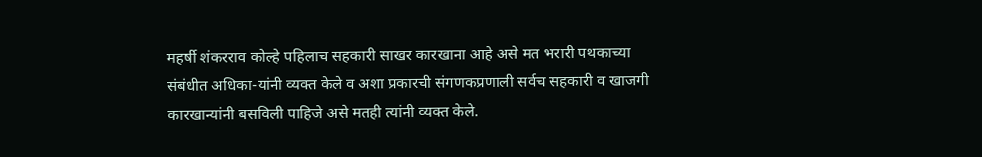महर्षी शंकरराव कोल्हे पहिलाच सहकारी साखर कारखाना आहे असे मत भरारी पथकाच्या संबंधीत अधिका-यांनी व्यक्त केले व अशा प्रकारची संगणकप्रणाली सर्वच सहकारी व खाजगी कारखान्यांनी बसविली पाहिजे असे मतही त्यांनी व्यक्त केले.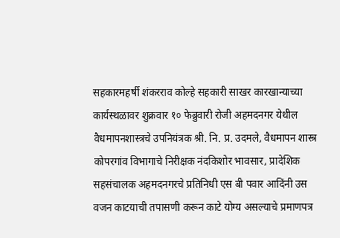सहकारमहर्षी शंकरराव कोल्हे सहकारी साखर कारखान्याच्या कार्यस्थळावर शुक्रवार १० फेब्रुवारी रोजी अहमदनगर येथील वैधमापनशास्त्रचे उपनियंत्रक श्री. नि. प्र. उदमले, वैधमापन शास्त्र कोपरगांव विभागाचे निरीक्षक नंदकिशोर भावसार, प्रादेशिक सहसंचालक अहमदनगरचे प्रतिनिधी एस बी पवार आदिंनी उस वजन काटयाची तपासणी करून काटे योग्य असल्याचे प्रमाणपत्र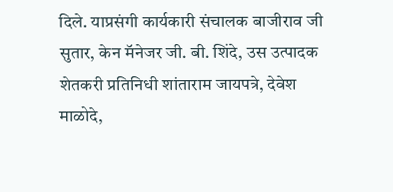दिले. याप्रसंगी कार्यकारी संचालक बाजीराव जी सुतार, केन मॅनेजर जी. बी. शिंदे, उस उत्पादक शेतकरी प्रतिनिधी शांताराम जायपत्रे, देवेश माळोदे,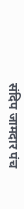संदिप जामदार पंच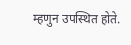म्हणुन उपस्थित होते.